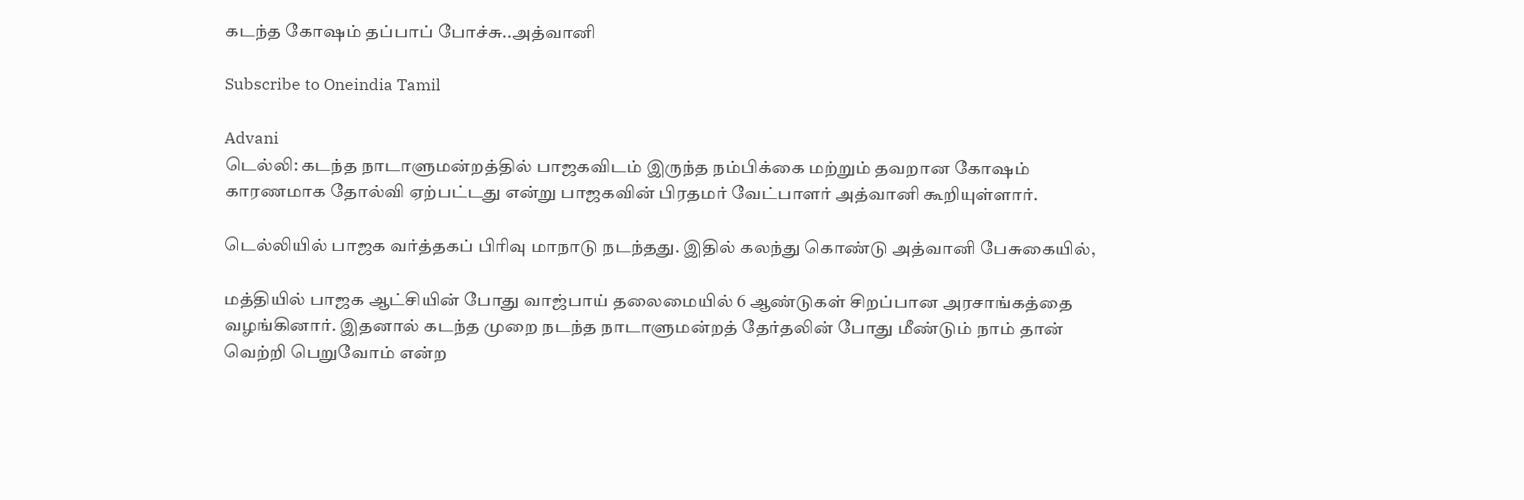கடந்த கோஷம் தப்பாப் போச்சு..அத்வானி

Subscribe to Oneindia Tamil

Advani
டெல்லி: கடந்த நாடாளுமன்றத்தில் பாஜகவிடம் இருந்த நம்பிக்கை மற்றும் தவறான கோஷம் காரணமாக தோல்வி ஏற்பட்டது என்று பாஜகவின் பிரதமர் வேட்பாளர் அத்வானி கூறியுள்ளார்.

டெல்லியில் பாஜக வர்த்தகப் பிரிவு மாநாடு நடந்தது. இதில் கலந்து கொண்டு அத்வானி பேசுகையில்,

மத்தியில் பாஜக ஆட்சியின் போது வாஜ்பாய் தலைமையில் 6 ஆண்டுகள் சிறப்பான அரசாங்கத்தை வழங்கினார். இதனால் கடந்த முறை நடந்த நாடாளுமன்றத் தேர்தலின் போது மீண்டும் நாம் தான் வெற்றி பெறுவோம் என்ற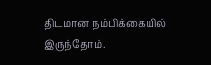திடமான நம்பிக்கையில் இருந்தோம்.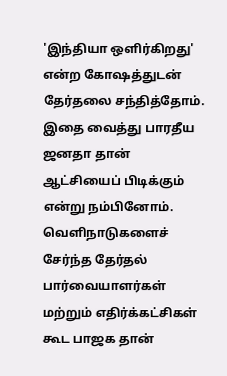'இந்தியா ஒளிர்கிறது' என்ற கோஷத்துடன் தேர்தலை சந்தித்தோம். இதை வைத்து பாரதீய ஜனதா தான் ஆட்சியைப் பிடிக்கும் என்று நம்பினோம். வெளிநாடுகளைச் சேர்ந்த தேர்தல் பார்வையாளர்கள் மற்றும் எதிர்க்கட்சிகள் கூட பாஜக தான்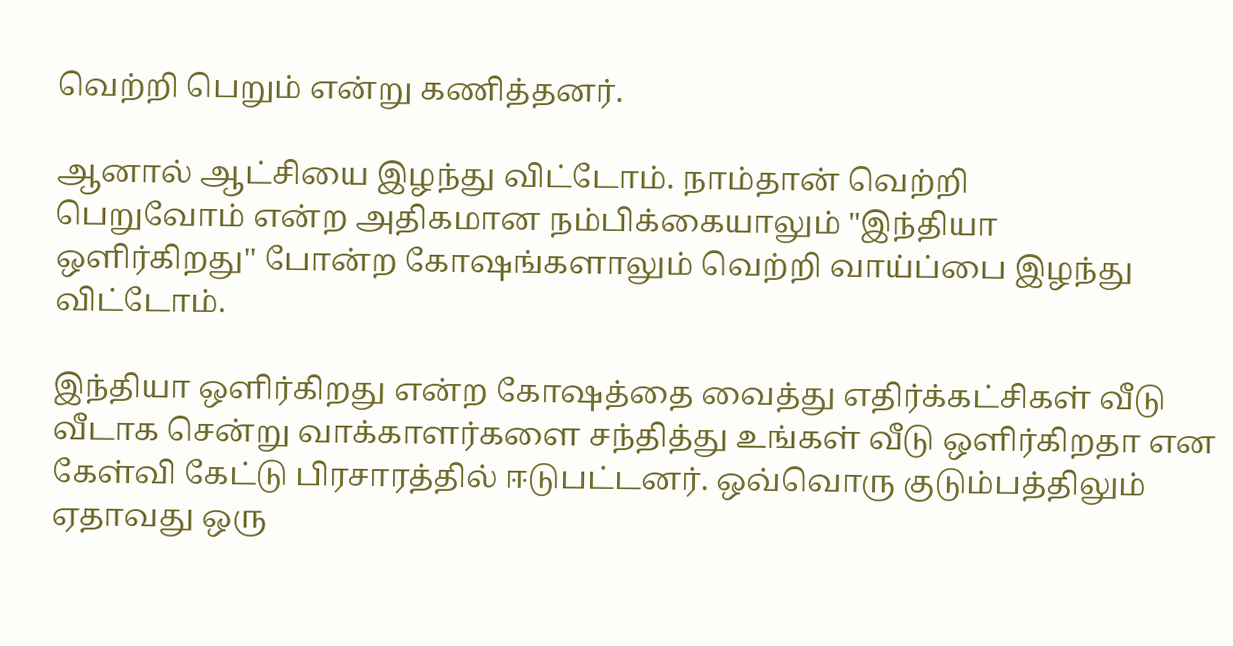வெற்றி பெறும் என்று கணித்தனர்.

ஆனால் ஆட்சியை இழந்து விட்டோம். நாம்தான் வெற்றி
பெறுவோம் என்ற அதிகமான நம்பிக்கையாலும் "இந்தியா
ஒளிர்கிறது'' போன்ற கோஷங்களாலும் வெற்றி வாய்ப்பை இழந்து விட்டோம்.

இந்தியா ஒளிர்கிறது என்ற கோஷத்தை வைத்து எதிர்க்கட்சிகள் வீடு வீடாக சென்று வாக்காளர்களை சந்தித்து உங்கள் வீடு ஒளிர்கிறதா என கேள்வி கேட்டு பிரசாரத்தில் ஈடுபட்டனர். ஒவ்வொரு குடும்பத்திலும் ஏதாவது ஒரு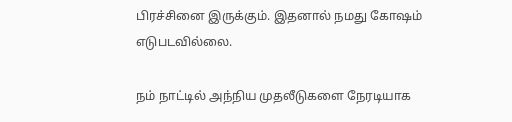பிரச்சினை இருக்கும். இதனால் நமது கோஷம் எடுபடவில்லை.

நம் நாட்டில் அந்நிய முதலீடுகளை நேரடியாக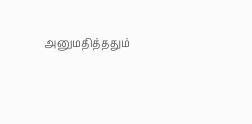அனுமதித்ததும்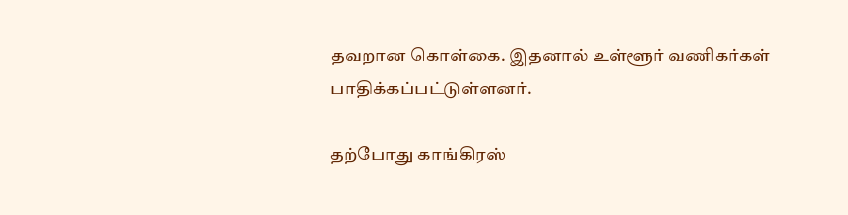தவறான கொள்கை. இதனால் உள்ளூர் வணிகர்கள் பாதிக்கப்பட்டுள்ளனர்.

தற்போது காங்கிரஸ்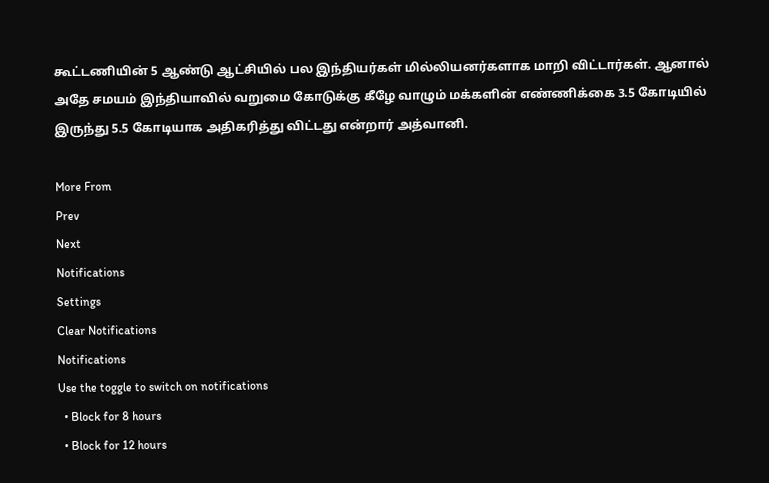கூட்டணியின் 5 ஆண்டு ஆட்சியில் பல இந்தியர்கள் மில்லியனர்களாக மாறி விட்டார்கள். ஆனால் அதே சமயம் இந்தியாவில் வறுமை கோடுக்கு கீழே வாழும் மக்களின் எண்ணிக்கை 3.5 கோடியில் இருந்து 5.5 கோடியாக அதிகரித்து விட்டது என்றார் அத்வானி.

More From
Prev
Next
Notifications
Settings
Clear Notifications
Notifications
Use the toggle to switch on notifications
  • Block for 8 hours
  • Block for 12 hours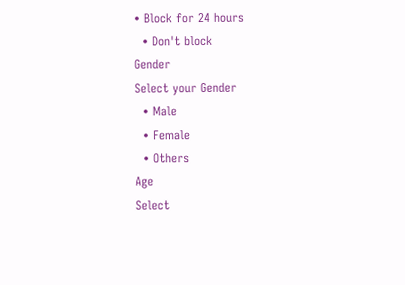• Block for 24 hours
  • Don't block
Gender
Select your Gender
  • Male
  • Female
  • Others
Age
Select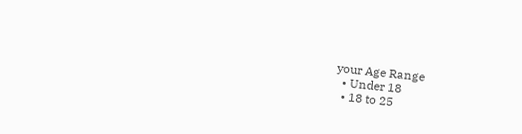your Age Range
  • Under 18
  • 18 to 25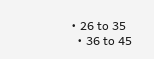• 26 to 35
  • 36 to 45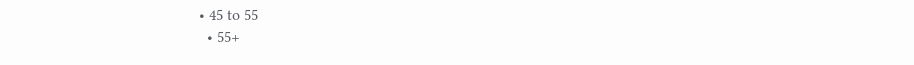• 45 to 55
  • 55+